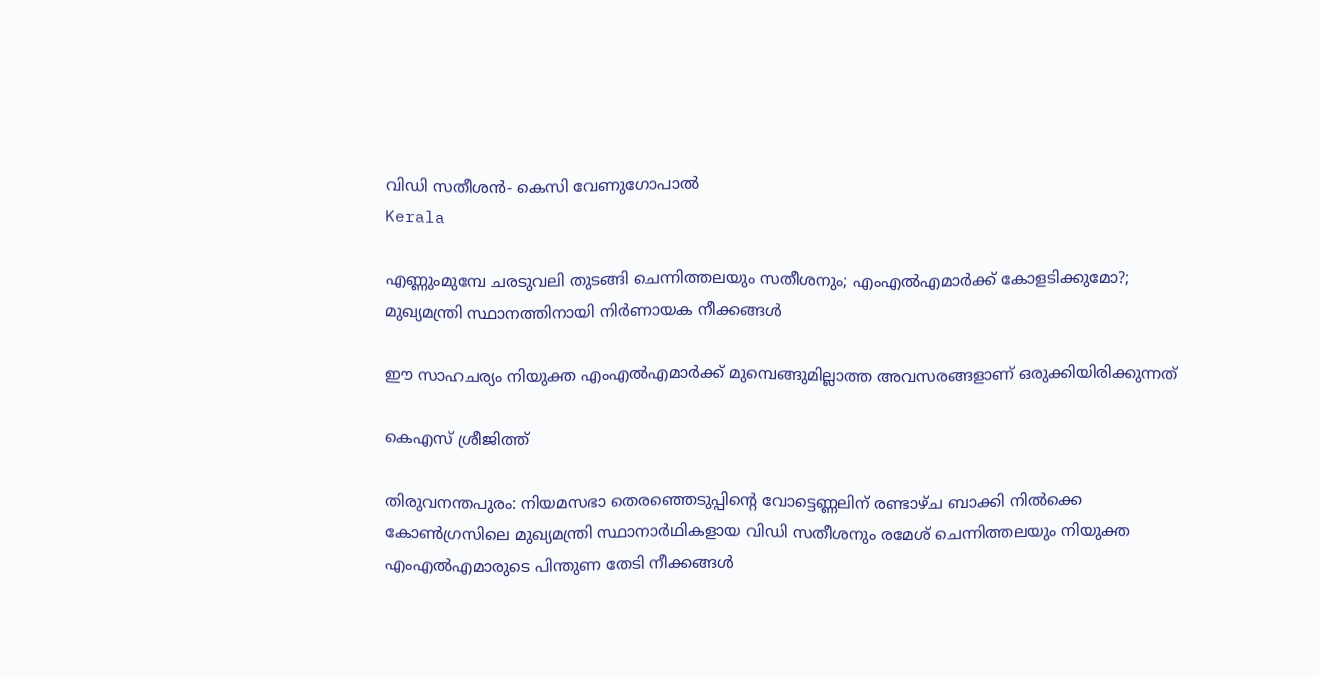വിഡി സതീശന്‍- കെസി വേണുഗോപാല്‍
Kerala

എണ്ണുംമുമ്പേ ചരടുവലി തുടങ്ങി ചെന്നിത്തലയും സതീശനും; എംഎല്‍എമാര്‍ക്ക് കോളടിക്കുമോ?; മുഖ്യമന്ത്രി സ്ഥാനത്തിനായി നിര്‍ണായക നീക്കങ്ങള്‍

ഈ സാഹചര്യം നിയുക്ത എംഎല്‍എമാര്‍ക്ക് മുമ്പെങ്ങുമില്ലാത്ത അവസരങ്ങളാണ് ഒരുക്കിയിരിക്കുന്നത്

കെഎസ് ശ്രീജിത്ത്

തിരുവനന്തപുരം: നിയമസഭാ തെരഞ്ഞെടുപ്പിന്റെ വോട്ടെണ്ണലിന് രണ്ടാഴ്ച ബാക്കി നില്‍ക്കെ കോണ്‍ഗ്രസിലെ മുഖ്യമന്ത്രി സ്ഥാനാര്‍ഥികളായ വിഡി സതീശനും രമേശ് ചെന്നിത്തലയും നിയുക്ത എംഎല്‍എമാരുടെ പിന്തുണ തേടി നീക്കങ്ങള്‍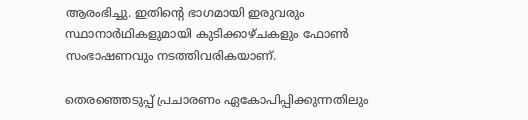ആരംഭിച്ചു. ഇതിന്റെ ഭാഗമായി ഇരുവരും സ്ഥാനാര്‍ഥികളുമായി കുടിക്കാഴ്ചകളും ഫോണ്‍ സംഭാഷണവും നടത്തിവരികയാണ്.

തെരഞ്ഞെടുപ്പ് പ്രചാരണം ഏകോപിപ്പിക്കുന്നതിലും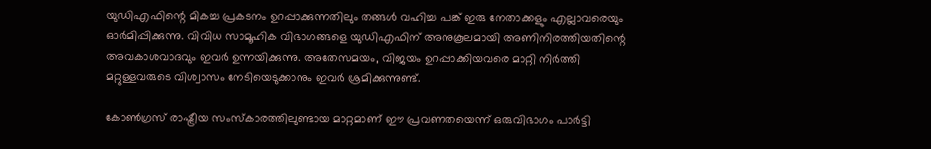യുഡിഎഫിന്റെ മികച്ച പ്രകടനം ഉറപ്പാക്കുന്നതിലും തങ്ങള്‍ വഹിച്ച പങ്ക് ഇരു നേതാക്കളും എല്ലാവരെയും ഓര്‍മിപ്പിക്കുന്നു. വിവിധ സാമൂഹിക വിഭാഗങ്ങളെ യുഡിഎഫിന് അനുകൂലമായി അണിനിരത്തിയതിന്റെ അവകാശവാദവും ഇവര്‍ ഉന്നയിക്കുന്നു. അതേസമയം, വിജയം ഉറപ്പാക്കിയവരെ മാറ്റി നിര്‍ത്തി മറ്റുള്ളവരുടെ വിശ്വാസം നേടിയെടുക്കാനും ഇവര്‍ ശ്രമിക്കുന്നുണ്ട്.

കോണ്‍ഗ്രസ് രാഷ്ട്രീയ സംസ്‌കാരത്തിലുണ്ടായ മാറ്റമാണ് ഈ പ്രവണതയെന്ന് ഒരുവിഭാഗം പാര്‍ട്ടി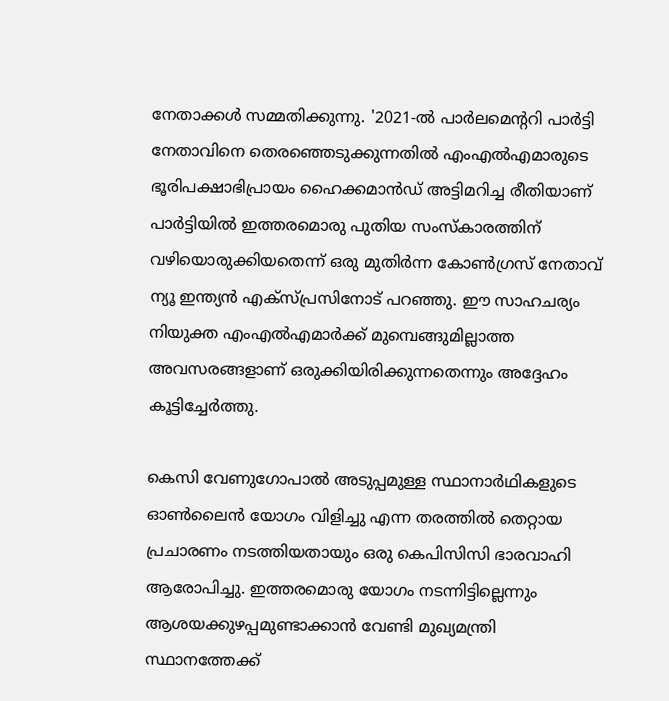നേതാക്കള്‍ സമ്മതിക്കുന്നു. '2021-ല്‍ പാര്‍ലമെന്ററി പാര്‍ട്ടി നേതാവിനെ തെരഞ്ഞെടുക്കുന്നതില്‍ എംഎല്‍എമാരുടെ ഭൂരിപക്ഷാഭിപ്രായം ഹൈക്കമാന്‍ഡ് അട്ടിമറിച്ച രീതിയാണ് പാര്‍ട്ടിയില്‍ ഇത്തരമൊരു പുതിയ സംസ്‌കാരത്തിന് വഴിയൊരുക്കിയതെന്ന് ഒരു മുതിര്‍ന്ന കോണ്‍ഗ്രസ് നേതാവ് ന്യൂ ഇന്ത്യന്‍ എക്‌സ്പ്രസിനോട് പറഞ്ഞു. ഈ സാഹചര്യം നിയുക്ത എംഎല്‍എമാര്‍ക്ക് മുമ്പെങ്ങുമില്ലാത്ത അവസരങ്ങളാണ് ഒരുക്കിയിരിക്കുന്നതെന്നും അദ്ദേഹം കൂട്ടിച്ചേര്‍ത്തു.

കെസി വേണുഗോപാല്‍ അടുപ്പമുള്ള സ്ഥാനാര്‍ഥികളുടെ ഓണ്‍ലൈന്‍ യോഗം വിളിച്ചു എന്ന തരത്തില്‍ തെറ്റായ പ്രചാരണം നടത്തിയതായും ഒരു കെപിസിസി ഭാരവാഹി ആരോപിച്ചു. ഇത്തരമൊരു യോഗം നടന്നിട്ടില്ലെന്നും ആശയക്കുഴപ്പമുണ്ടാക്കാന്‍ വേണ്ടി മുഖ്യമന്ത്രി സ്ഥാനത്തേക്ക്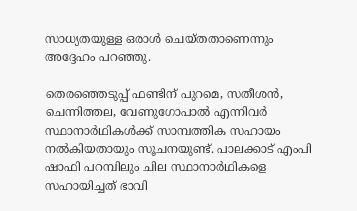സാധ്യതയുള്ള ഒരാള്‍ ചെയ്തതാണെന്നും അദ്ദേഹം പറഞ്ഞു.

തെരഞ്ഞെടുപ്പ് ഫണ്ടിന് പുറമെ, സതീശന്‍, ചെന്നിത്തല, വേണുഗോപാല്‍ എന്നിവര്‍ സ്ഥാനാര്‍ഥികള്‍ക്ക് സാമ്പത്തിക സഹായം നല്‍കിയതായും സൂചനയുണ്ട്. പാലക്കാട് എംപി ഷാഫി പറമ്പിലും ചില സ്ഥാനാര്‍ഥികളെ സഹായിച്ചത് ഭാവി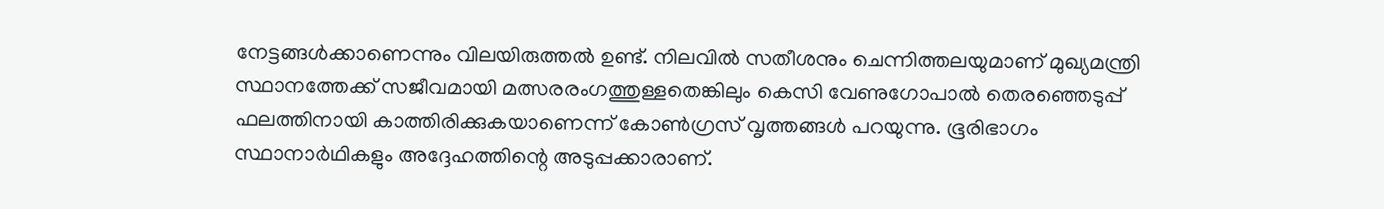നേട്ടങ്ങള്‍ക്കാണെന്നും വിലയിരുത്തല്‍ ഉണ്ട്. നിലവില്‍ സതീശനും ചെന്നിത്തലയുമാണ് മുഖ്യമന്ത്രി സ്ഥാനത്തേക്ക് സജീവമായി മത്സരരംഗത്തുള്ളതെങ്കിലും കെസി വേണുഗോപാല്‍ തെരഞ്ഞെടുപ്പ് ഫലത്തിനായി കാത്തിരിക്കുകയാണെന്ന് കോണ്‍ഗ്രസ് വൃത്തങ്ങള്‍ പറയുന്നു. ഭൂരിഭാഗം സ്ഥാനാര്‍ഥികളും അദ്ദേഹത്തിന്റെ അടുപ്പക്കാരാണ്.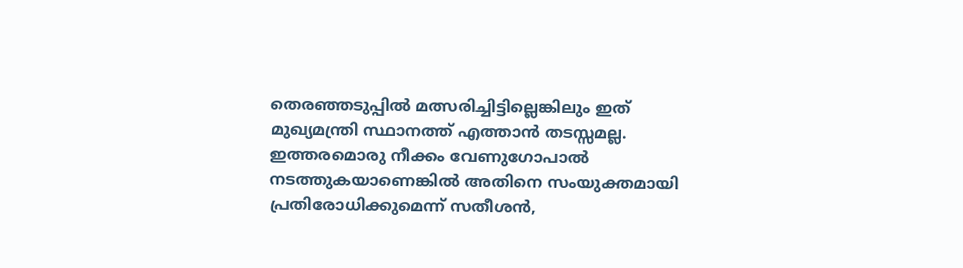തെരഞ്ഞടുപ്പില്‍ മത്സരിച്ചിട്ടില്ലെങ്കിലും ഇത് മുഖ്യമന്ത്രി സ്ഥാനത്ത് എത്താന്‍ തടസ്സമല്ല. ഇത്തരമൊരു നീക്കം വേണുഗോപാല്‍ നടത്തുകയാണെങ്കില്‍ അതിനെ സംയുക്തമായി പ്രതിരോധിക്കുമെന്ന് സതീശന്‍,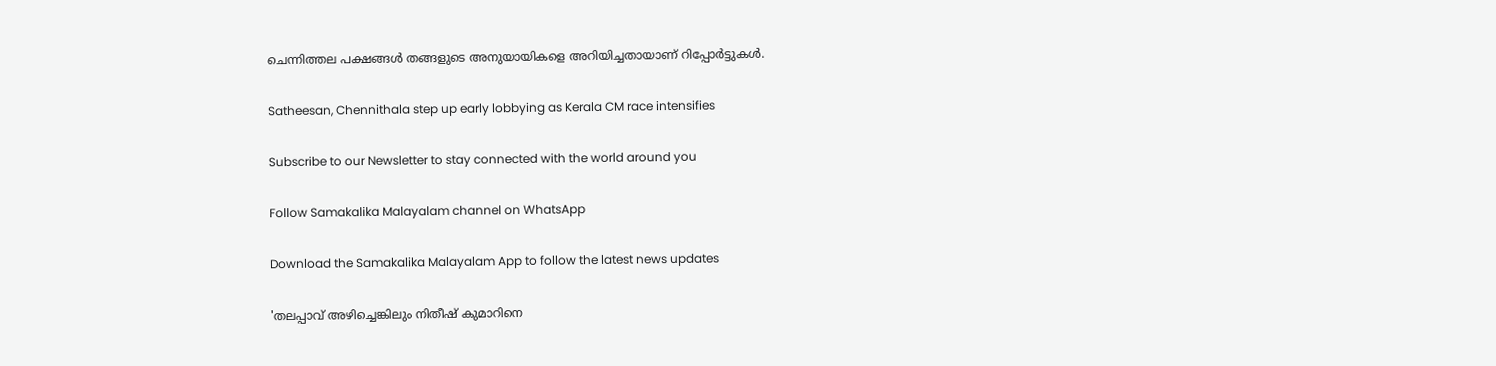ചെന്നിത്തല പക്ഷങ്ങള്‍ തങ്ങളുടെ അനുയായികളെ അറിയിച്ചതായാണ് റിപ്പോര്‍ട്ടുകള്‍.

Satheesan, Chennithala step up early lobbying as Kerala CM race intensifies

Subscribe to our Newsletter to stay connected with the world around you

Follow Samakalika Malayalam channel on WhatsApp

Download the Samakalika Malayalam App to follow the latest news updates

'തലപ്പാവ് അഴിച്ചെങ്കിലും നിതീഷ് കുമാറിനെ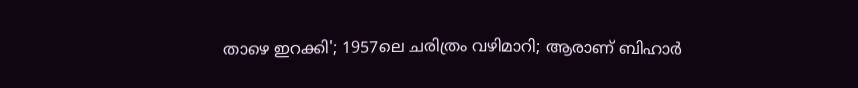താഴെ ഇറക്കി'; 1957ലെ ചരിത്രം വഴിമാറി; ആരാണ് ബിഹാര്‍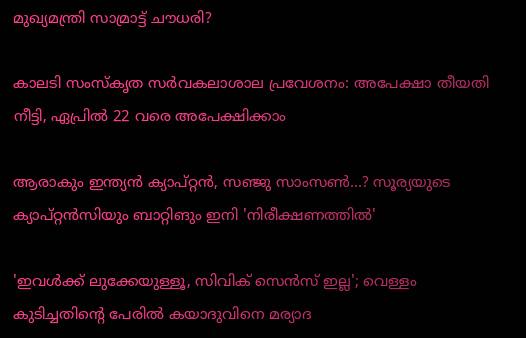മുഖ്യമന്ത്രി സാമ്രാട്ട് ചൗധരി?

കാലടി സംസ്‌കൃത സർവകലാശാല പ്രവേശനം: അപേക്ഷാ തീയതി നീട്ടി, ഏപ്രിൽ 22 വരെ അപേക്ഷിക്കാം

ആരാകും ഇന്ത്യൻ ക്യാപ്റ്റന്‍, സഞ്ജു സാംസണ്‍...? സൂര്യയുടെ ക്യാപ്റ്റന്‍സിയും ബാറ്റിങും ഇനി 'നിരീക്ഷണത്തില്‍'

'ഇവള്‍ക്ക് ലുക്കേയുള്ളൂ, സിവിക് സെന്‍സ് ഇല്ല'; വെള്ളം കുടിച്ചതിന്റെ പേരില്‍ കയാദുവിനെ മര്യാദ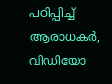പഠിപ്പിച്ച് ആരാധകർ, വിഡിയോ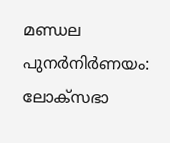മണ്ഡല പുനര്‍നിര്‍ണയം: ലോക്‌സഭാ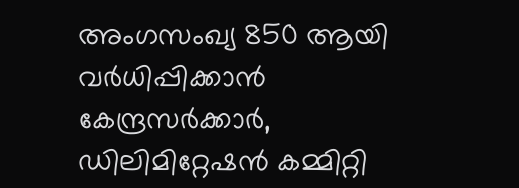അംഗസംഖ്യ 850 ആയി വര്‍ധിപ്പിക്കാന്‍ കേന്ദ്രസര്‍ക്കാര്‍, ഡിലിമിറ്റേഷന്‍ കമ്മിറ്റി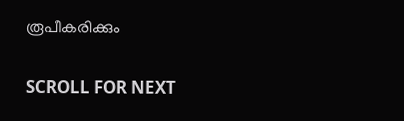രൂപീകരിക്കും

SCROLL FOR NEXT